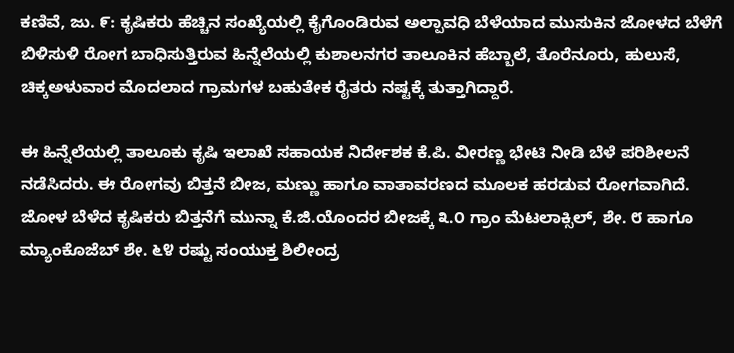ಕಣಿವೆ, ಜು. ೯: ಕೃಷಿಕರು ಹೆಚ್ಚಿನ ಸಂಖ್ಯೆಯಲ್ಲಿ ಕೈಗೊಂಡಿರುವ ಅಲ್ಪಾವಧಿ ಬೆಳೆಯಾದ ಮುಸುಕಿನ ಜೋಳದ ಬೆಳೆಗೆ ಬಿಳಿಸುಳಿ ರೋಗ ಬಾಧಿಸುತ್ತಿರುವ ಹಿನ್ನೆಲೆಯಲ್ಲಿ ಕುಶಾಲನಗರ ತಾಲೂಕಿನ ಹೆಬ್ಬಾಲೆ, ತೊರೆನೂರು, ಹುಲುಸೆ, ಚಿಕ್ಕಅಳುವಾರ ಮೊದಲಾದ ಗ್ರಾಮಗಳ ಬಹುತೇಕ ರೈತರು ನಷ್ಟಕ್ಕೆ ತುತ್ತಾಗಿದ್ದಾರೆ.

ಈ ಹಿನ್ನೆಲೆಯಲ್ಲಿ ತಾಲೂಕು ಕೃಷಿ ಇಲಾಖೆ ಸಹಾಯಕ ನಿರ್ದೇಶಕ ಕೆ.ಪಿ. ವೀರಣ್ಣ ಭೇಟಿ ನೀಡಿ ಬೆಳೆ ಪರಿಶೀಲನೆ ನಡೆಸಿದರು. ಈ ರೋಗವು ಬಿತ್ತನೆ ಬೀಜ, ಮಣ್ಣು ಹಾಗೂ ವಾತಾವರಣದ ಮೂಲಕ ಹರಡುವ ರೋಗವಾಗಿದೆ. ಜೋಳ ಬೆಳೆದ ಕೃಷಿಕರು ಬಿತ್ತನೆಗೆ ಮುನ್ನಾ ಕೆ.ಜಿ.ಯೊಂದರ ಬೀಜಕ್ಕೆ ೩.೦ ಗ್ರಾಂ ಮೆಟಲಾಕ್ಸಿಲ್, ಶೇ. ೮ ಹಾಗೂ ಮ್ಯಾಂಕೊಜೆಬ್ ಶೇ. ೬೪ ರಷ್ಟು ಸಂಯುಕ್ತ ಶಿಲೀಂದ್ರ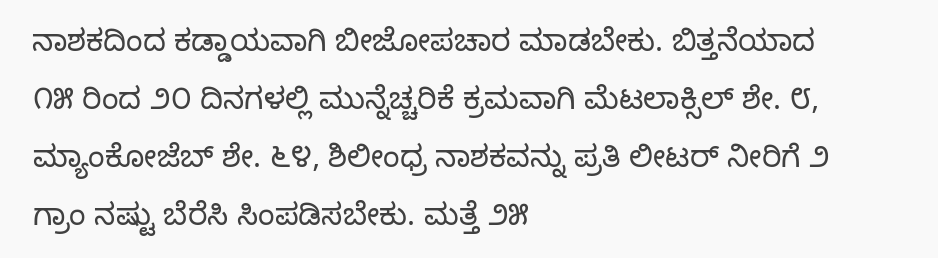ನಾಶಕದಿಂದ ಕಡ್ಡಾಯವಾಗಿ ಬೀಜೋಪಚಾರ ಮಾಡಬೇಕು. ಬಿತ್ತನೆಯಾದ ೧೫ ರಿಂದ ೨೦ ದಿನಗಳಲ್ಲಿ ಮುನ್ನೆಚ್ಚರಿಕೆ ಕ್ರಮವಾಗಿ ಮೆಟಲಾಕ್ಸಿಲ್ ಶೇ. ೮, ಮ್ಯಾಂಕೋಜೆಬ್ ಶೇ. ೬೪, ಶಿಲೀಂಧ್ರ ನಾಶಕವನ್ನು ಪ್ರತಿ ಲೀಟರ್ ನೀರಿಗೆ ೨ ಗ್ರಾಂ ನಷ್ಟು ಬೆರೆಸಿ ಸಿಂಪಡಿಸಬೇಕು. ಮತ್ತೆ ೨೫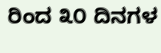ರಿಂದ ೩೦ ದಿನಗಳ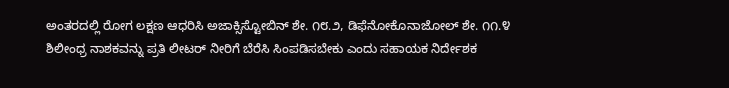ಅಂತರದಲ್ಲಿ ರೋಗ ಲಕ್ಷಣ ಆಧರಿಸಿ ಅಜಾಕ್ಸಿಸ್ಟೋಬಿನ್ ಶೇ. ೧೮.೨, ಡಿಫೆನೋಕೊನಾಜೋಲ್ ಶೇ. ೧೧.೪ ಶಿಲೀಂಧ್ರ ನಾಶಕವನ್ನು ಪ್ರತಿ ಲೀಟರ್ ನೀರಿಗೆ ಬೆರೆಸಿ ಸಿಂಪಡಿಸಬೇಕು ಎಂದು ಸಹಾಯಕ ನಿರ್ದೇಶಕ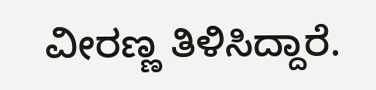ವೀರಣ್ಣ ತಿಳಿಸಿದ್ದಾರೆ.